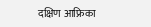दक्षिण आफ्रिका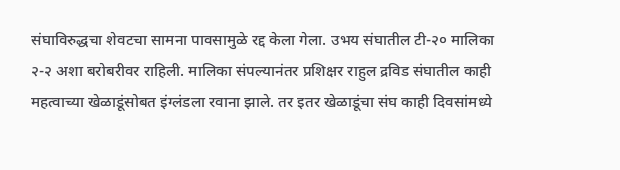संघाविरुद्धचा शेवटचा सामना पावसामुळे रद्द केला गेला. उभय संघातील टी-२० मालिका २-२ अशा बरोबरीवर राहिली. मालिका संपल्यानंतर प्रशिक्षर राहुल द्रविड संघातील काही महत्वाच्या खेळाडूंसोबत इंग्लंडला रवाना झाले. तर इतर खेळाडूंचा संघ काही दिवसांमध्ये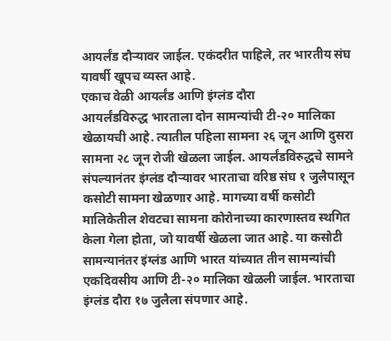आयर्लंड दौऱ्यावर जाईल. एकंदरीत पाहिले, तर भारतीय संघ यावर्षी खूपच व्यस्त आहे.
एकाच वेळी आयर्लंड आणि इंग्लंड दौरा
आयर्लंडविरुद्ध भारताला दोन सामन्यांची टी-२० मालिका खेळायची आहे. त्यातील पहिला सामना २६ जून आणि दुसरा सामना २८ जून रोजी खेळला जाईल. आयर्लंडविरुद्धचे सामने संपल्यानंतर इंग्लंड दौऱ्यावर भारताचा वरिष्ठ संघ १ जुलैपासून कसोटी सामना खेळणार आहे. मागच्या वर्षी कसोटी मालिकेतील शेवटचा सामना कोरोनाच्या कारणास्तव स्थगित केला गेला होता, जो यावर्षी खेळला जात आहे. या कसोटी सामन्यानंतर इंग्लंड आणि भारत यांच्यात तीन सामन्यांची एकदिवसीय आणि टी-२० मालिका खेळली जाईल. भारताचा इंग्लंड दौरा १७ जुलैला संपणार आहे.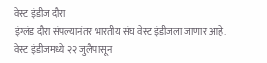वेस्ट इंडीज दौरा
इंग्लंड दौरा संपल्यानंतर भारतीय संघ वेस्ट इंडीजला जाणार आहे. वेस्ट इंडीजमध्ये २२ जुलैपासून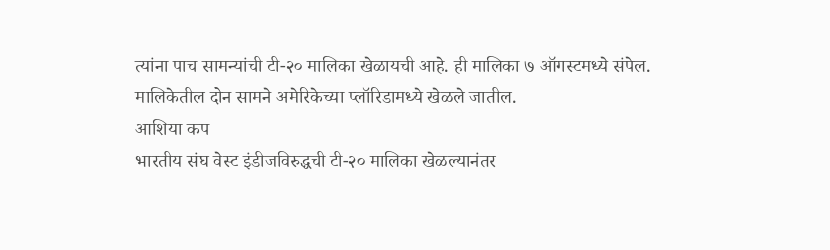त्यांना पाच सामन्यांची टी-२० मालिका खेळायची आहे. ही मालिका ७ ऑगस्टमध्ये संपेल. मालिकेतील दोन सामने अमेरिकेच्या प्लॉरिडामध्ये खेळले जातील.
आशिया कप
भारतीय संघ वेस्ट इंडीजविरुद्धची टी-२० मालिका खेळल्यानंतर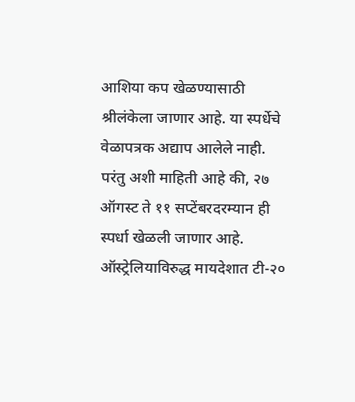आशिया कप खेळण्यासाठी श्रीलंकेला जाणार आहे. या स्पर्धेचे वेळापत्रक अद्याप आलेले नाही. परंतु अशी माहिती आहे की, २७ ऑगस्ट ते ११ सप्टेंबरदरम्यान ही स्पर्धा खेळली जाणार आहे.
ऑस्ट्रेलियाविरुद्ध मायदेशात टी-२०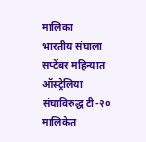मालिका
भारतीय संघाला सप्टेंबर महिन्यात ऑस्ट्रेलिया संघाविरुद्ध टी-२० मालिकेत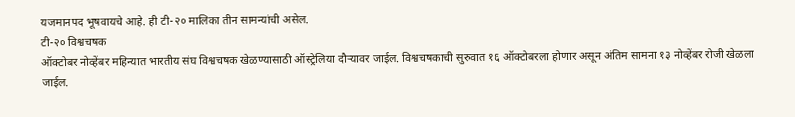यजमानपद भूषवायचे आहे. ही टी-२० मालिका तीन सामन्यांची असेल.
टी-२० विश्वचषक
ऑक्टोबर नोव्हेंबर महिन्यात भारतीय संघ विश्वचषक खेळण्यासाठी ऑस्ट्रेलिया दौऱ्यावर जाईल. विश्वचषकाची सुरुवात १६ ऑक्टोबरला होणार असून अंतिम सामना १३ नोव्हेंबर रोजी खेळला जाईल.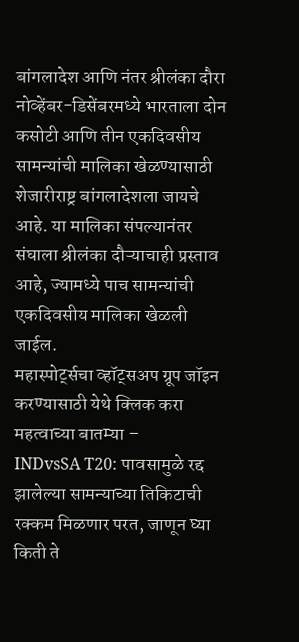बांगलादेश आणि नंतर श्रीलंका दौरा
नोव्हेंबर-डिसेंबरमध्ये भारताला दोन कसोटी आणि तीन एकदिवसीय सामन्यांची मालिका खेळण्यासाठी शेजारीराष्ट्र बांगलादेशला जायचे आहे. या मालिका संपल्यानंतर संघाला श्रीलंका दौऱ्याचाही प्रस्ताव आहे, ज्यामध्ये पाच सामन्यांची एकदिवसीय मालिका खेळली जाईल.
महास्पोर्ट्सचा व्हॉट्सअप ग्रूप जॉइन करण्यासाठी येथे क्लिक करा
महत्वाच्या बातम्या –
INDvsSA T20: पावसामुळे रद्द झालेल्या सामन्याच्या तिकिटाची रक्कम मिळणार परत, जाणून घ्या किती ते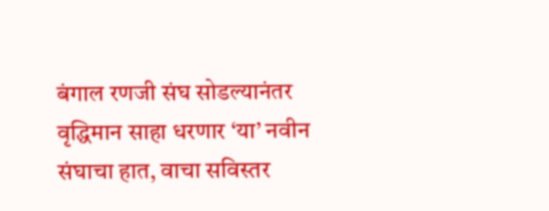बंगाल रणजी संघ सोडल्यानंतर वृद्धिमान साहा धरणार ‘या’ नवीन संघाचा हात, वाचा सविस्तर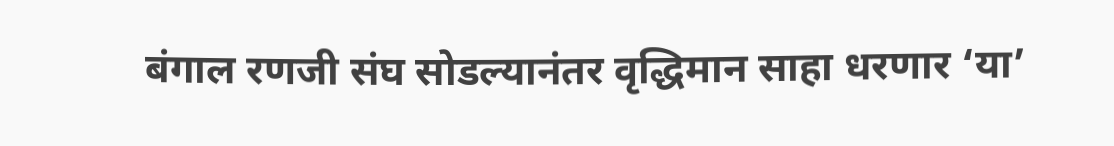बंगाल रणजी संघ सोडल्यानंतर वृद्धिमान साहा धरणार ‘या’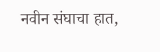नवीन संघाचा हात,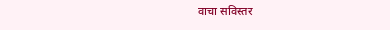वाचा सविस्तर